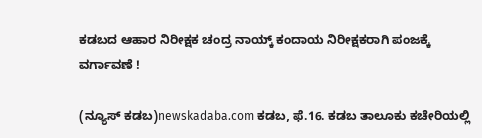ಕಡಬದ ಆಹಾರ ನಿರೀಕ್ಷಕ ಚಂದ್ರ ನಾಯ್ಕ್ ಕಂದಾಯ ನಿರೀಕ್ಷಕರಾಗಿ ಪಂಜಕ್ಕೆ ವರ್ಗಾವಣೆ !

(ನ್ಯೂಸ್ ಕಡಬ)newskadaba.com ಕಡಬ, ಫೆ.16. ಕಡಬ ತಾಲೂಕು ಕಚೇರಿಯಲ್ಲಿ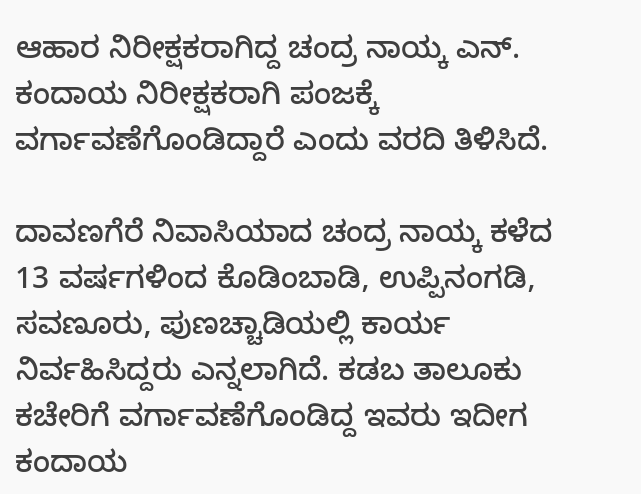ಆಹಾರ ನಿರೀಕ್ಷಕರಾಗಿದ್ದ ಚಂದ್ರ ನಾಯ್ಕ ಎನ್. ಕಂದಾಯ ನಿರೀಕ್ಷಕರಾಗಿ ಪಂಜಕ್ಕೆ ವರ್ಗಾವಣೆಗೊಂಡಿದ್ದಾರೆ ಎಂದು ವರದಿ ತಿಳಿಸಿದೆ.

ದಾವಣಗೆರೆ ನಿವಾಸಿಯಾದ ಚಂದ್ರ ನಾಯ್ಕ ಕಳೆದ 13 ವರ್ಷಗಳಿಂದ ಕೊಡಿಂಬಾಡಿ, ಉಪ್ಪಿನಂಗಡಿ, ಸವಣೂರು, ಪುಣಚ್ಚಾಡಿಯಲ್ಲಿ ಕಾರ್ಯ ನಿರ್ವಹಿಸಿದ್ದರು ಎನ್ನಲಾಗಿದೆ. ಕಡಬ ತಾಲೂಕು ಕಚೇರಿಗೆ ವರ್ಗಾವಣೆಗೊಂಡಿದ್ದ ಇವರು ಇದೀಗ ಕಂದಾಯ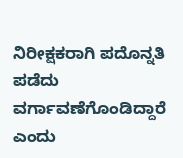ನಿರೀಕ್ಷಕರಾಗಿ ಪದೊನ್ನತಿ ಪಡೆದು ವರ್ಗಾವಣೆಗೊಂಡಿದ್ದಾರೆ ಎಂದು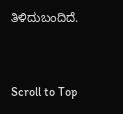ತಿಳಿದುಬಂದಿದೆ.



Scroll to Top